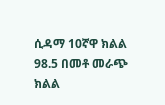ሲዳማ 10ኛዋ ክልል
98.5 በመቶ መራጭ ክልል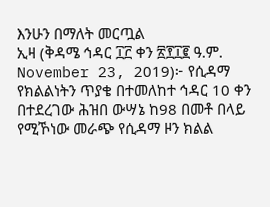እንሁን በማለት መርጧል
ኢዛ (ቅዳሜ ኅዳር ፲፫ ቀን ፳፻፲፪ ዓ.ም. November 23, 2019)፦ የሲዳማ የክልልነትን ጥያቄ በተመለከተ ኅዳር 10 ቀን በተደረገው ሕዝበ ውሣኔ ከ98 በመቶ በላይ የሚኾነው መራጭ የሲዳማ ዞን ክልል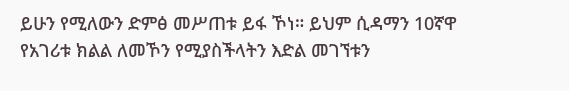ይሁን የሚለውን ድምፅ መሥጠቱ ይፋ ኾነ። ይህም ሲዳማን 10ኛዋ የአገሪቱ ክልል ለመኾን የሚያስችላትን እድል መገኘቱን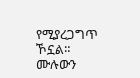የሚያረጋግጥ ኾኗል።
ሙሉውን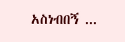አስነብበኝ ...